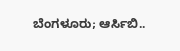ಬೆಂಗಳೂರು; ಆರ್ಸಿಬಿ..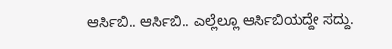ಆರ್ಸಿಬಿ.. ಆರ್ಸಿಬಿ.. ಎಲ್ಲೆಲ್ಲೂ ಆರ್ಸಿಬಿಯದ್ದೇ ಸದ್ದು.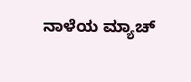ನಾಳೆಯ ಮ್ಯಾಚ್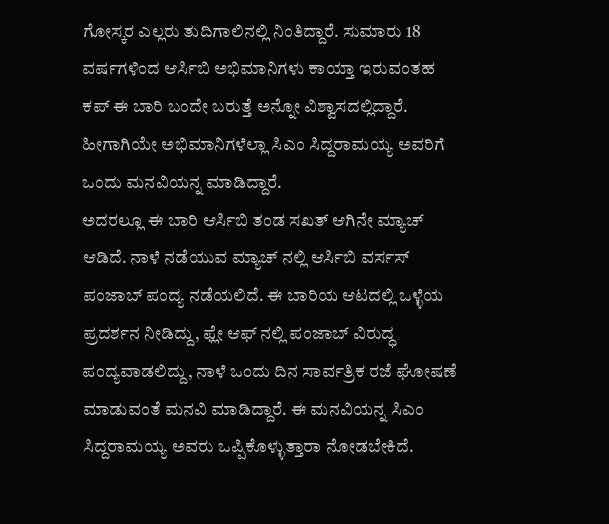ಗೋಸ್ಕರ ಎಲ್ಲರು ತುದಿಗಾಲಿನಲ್ಲಿ ನಿಂತಿದ್ದಾರೆ. ಸುಮಾರು 18 ವರ್ಷಗಳಿಂದ ಆರ್ಸಿಬಿ ಅಭಿಮಾನಿಗಳು ಕಾಯ್ತಾ ಇರುವಂತಹ ಕಪ್ ಈ ಬಾರಿ ಬಂದೇ ಬರುತ್ತೆ ಅನ್ನೋ ವಿಶ್ವಾಸದಲ್ಲಿದ್ದಾರೆ. ಹೀಗಾಗಿಯೇ ಅಭಿಮಾನಿಗಳೆಲ್ಲಾ ಸಿಎಂ ಸಿದ್ದರಾಮಯ್ಯ ಅವರಿಗೆ ಒಂದು ಮನವಿಯನ್ನ ಮಾಡಿದ್ದಾರೆ.
ಅದರಲ್ಲೂ ಈ ಬಾರಿ ಆರ್ಸಿಬಿ ತಂಡ ಸಖತ್ ಆಗಿನೇ ಮ್ಯಾಚ್ ಆಡಿದೆ. ನಾಳೆ ನಡೆಯುವ ಮ್ಯಾಚ್ ನಲ್ಲಿ ಆರ್ಸಿಬಿ ವರ್ಸಸ್ ಪಂಜಾಬ್ ಪಂದ್ಯ ನಡೆಯಲಿದೆ. ಈ ಬಾರಿಯ ಆಟದಲ್ಲಿ ಒಳ್ಳೆಯ ಪ್ರದರ್ಶನ ನೀಡಿದ್ದು, ಫ್ಲೇ ಆಫ್ ನಲ್ಲಿ ಪಂಜಾಬ್ ವಿರುದ್ಧ ಪಂದ್ಯವಾಡಲಿದ್ದು, ನಾಳೆ ಒಂದು ದಿನ ಸಾರ್ವತ್ರಿಕ ರಜೆ ಘೋಷಣೆ ಮಾಡುವಂತೆ ಮನವಿ ಮಾಡಿದ್ದಾರೆ. ಈ ಮನವಿಯನ್ನ ಸಿಎಂ ಸಿದ್ದರಾಮಯ್ಯ ಅವರು ಒಪ್ಪಿಕೊಳ್ಳುತ್ತಾರಾ ನೋಡಬೇಕಿದೆ.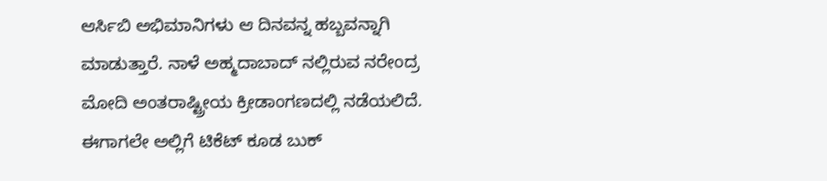ಆರ್ಸಿಬಿ ಅಭಿಮಾನಿಗಳು ಆ ದಿನವನ್ನ ಹಬ್ಬವನ್ನಾಗಿ ಮಾಡುತ್ತಾರೆ. ನಾಳೆ ಅಹ್ಮದಾಬಾದ್ ನಲ್ಲಿರುವ ನರೇಂದ್ರ ಮೋದಿ ಅಂತರಾಷ್ಟ್ರೀಯ ಕ್ರೀಡಾಂಗಣದಲ್ಲಿ ನಡೆಯಲಿದೆ. ಈಗಾಗಲೇ ಅಲ್ಲಿಗೆ ಟಿಕೆಟ್ ಕೂಡ ಬುಕ್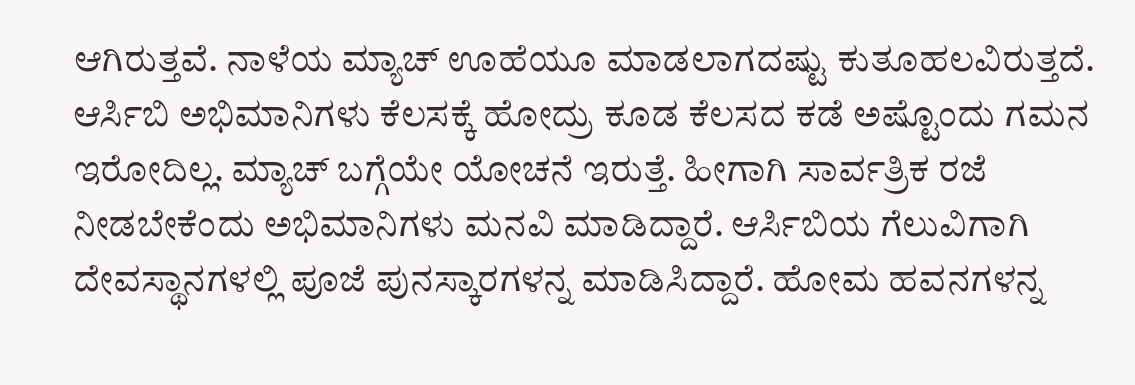ಆಗಿರುತ್ತವೆ. ನಾಳೆಯ ಮ್ಯಾಚ್ ಊಹೆಯೂ ಮಾಡಲಾಗದಷ್ಟು ಕುತೂಹಲವಿರುತ್ತದೆ. ಆರ್ಸಿಬಿ ಅಭಿಮಾನಿಗಳು ಕೆಲಸಕ್ಕೆ ಹೋದ್ರು ಕೂಡ ಕೆಲಸದ ಕಡೆ ಅಷ್ಟೊಂದು ಗಮನ ಇರೋದಿಲ್ಲ. ಮ್ಯಾಚ್ ಬಗ್ಗೆಯೇ ಯೋಚನೆ ಇರುತ್ತೆ. ಹೀಗಾಗಿ ಸಾರ್ವತ್ರಿಕ ರಜೆ ನೀಡಬೇಕೆಂದು ಅಭಿಮಾನಿಗಳು ಮನವಿ ಮಾಡಿದ್ದಾರೆ. ಆರ್ಸಿಬಿಯ ಗೆಲುವಿಗಾಗಿ ದೇವಸ್ಥಾನಗಳಲ್ಲಿ ಪೂಜೆ ಪುನಸ್ಕಾರಗಳನ್ನ ಮಾಡಿಸಿದ್ದಾರೆ. ಹೋಮ ಹವನಗಳನ್ನ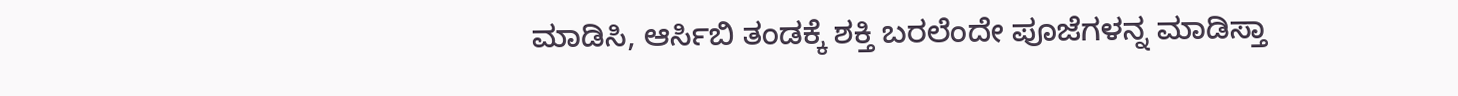ಮಾಡಿಸಿ, ಆರ್ಸಿಬಿ ತಂಡಕ್ಕೆ ಶಕ್ತಿ ಬರಲೆಂದೇ ಪೂಜೆಗಳನ್ನ ಮಾಡಿಸ್ತಾ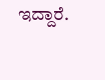ಇದ್ದಾರೆ.